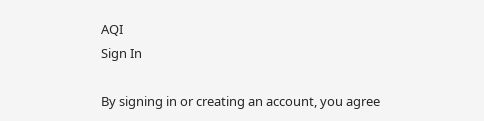AQI
Sign In

By signing in or creating an account, you agree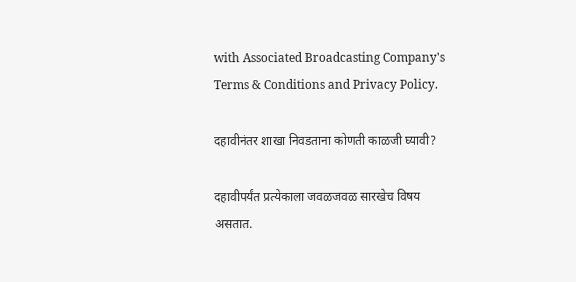with Associated Broadcasting Company's Terms & Conditions and Privacy Policy.

दहावीनंतर शाखा निवडताना कोणती काळजी घ्यावी?

दहावीपर्यंत प्रत्येकाला जवळजवळ सारखेच विषय असतात.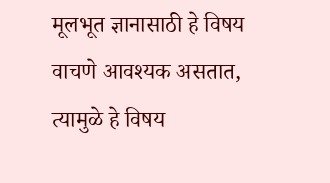मूलभूत ज्ञानासाठी हे विषय वाचणे आवश्यक असतात, त्यामुळे हे विषय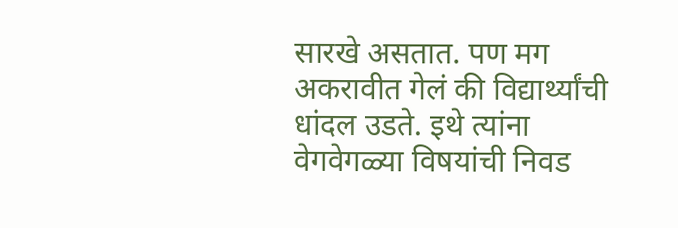सारखे असतात. पण मग अकरावीत गेलं की विद्यार्थ्यांची धांदल उडते. इथे त्यांना वेगवेगळ्या विषयांची निवड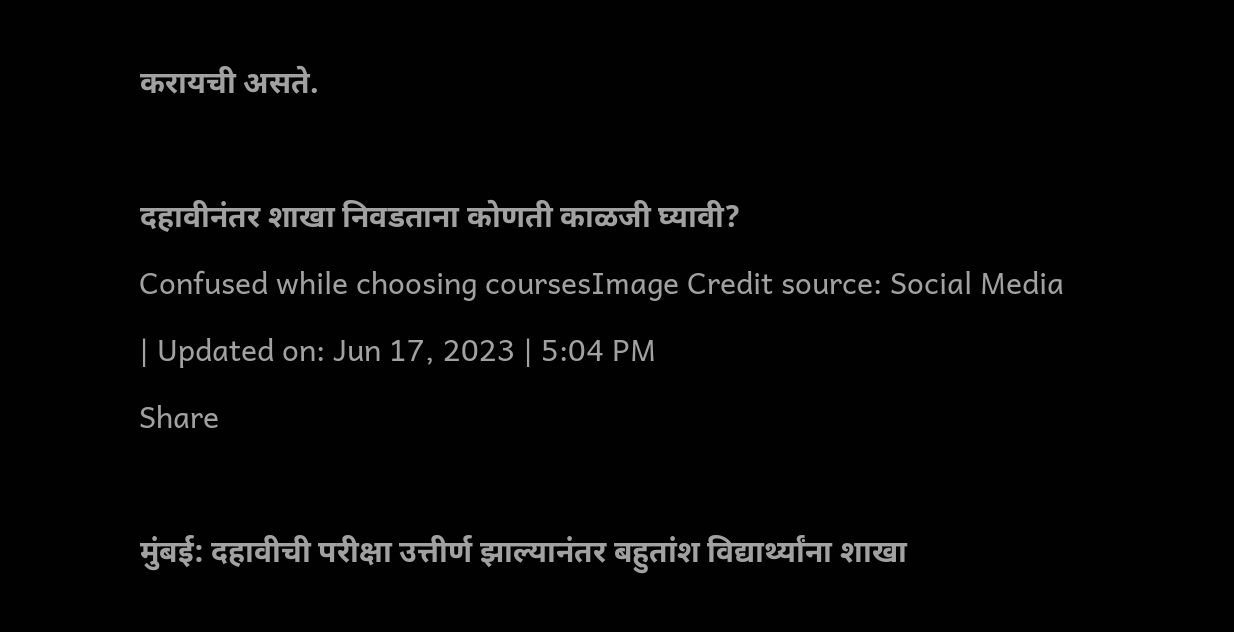करायची असते.

दहावीनंतर शाखा निवडताना कोणती काळजी घ्यावी?
Confused while choosing coursesImage Credit source: Social Media
| Updated on: Jun 17, 2023 | 5:04 PM
Share

मुंबई: दहावीची परीक्षा उत्तीर्ण झाल्यानंतर बहुतांश विद्यार्थ्यांना शाखा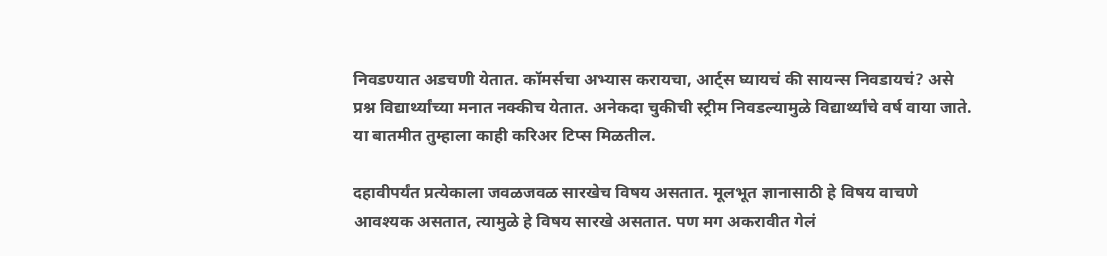निवडण्यात अडचणी येतात. कॉमर्सचा अभ्यास करायचा, आर्ट्स घ्यायचं की सायन्स निवडायचं? असे प्रश्न विद्यार्थ्यांच्या मनात नक्कीच येतात. अनेकदा चुकीची स्ट्रीम निवडल्यामुळे विद्यार्थ्यांचे वर्ष वाया जाते. या बातमीत तुम्हाला काही करिअर टिप्स मिळतील.

दहावीपर्यंत प्रत्येकाला जवळजवळ सारखेच विषय असतात. मूलभूत ज्ञानासाठी हे विषय वाचणे आवश्यक असतात, त्यामुळे हे विषय सारखे असतात. पण मग अकरावीत गेलं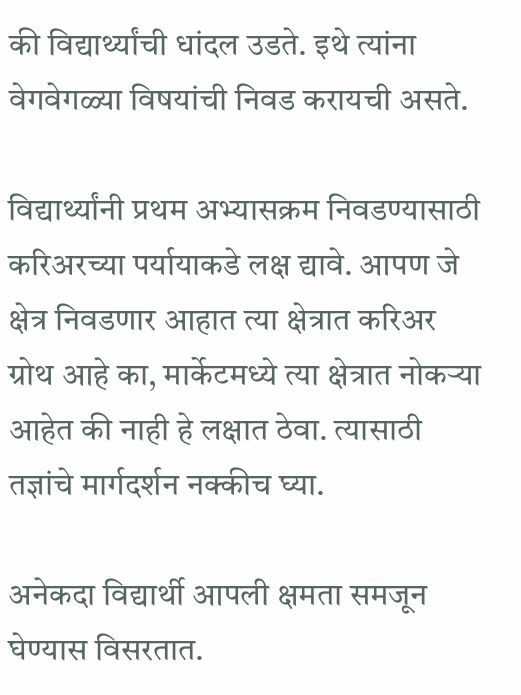की विद्यार्थ्यांची धांदल उडते. इथे त्यांना वेगवेगळ्या विषयांची निवड करायची असते.

विद्यार्थ्यांनी प्रथम अभ्यासक्रम निवडण्यासाठी करिअरच्या पर्यायाकडे लक्ष द्यावे. आपण जे क्षेत्र निवडणार आहात त्या क्षेत्रात करिअर ग्रोथ आहे का, मार्केटमध्ये त्या क्षेत्रात नोकऱ्या आहेत की नाही हे लक्षात ठेवा. त्यासाठी तज्ञांचे मार्गदर्शन नक्कीच घ्या.

अनेकदा विद्यार्थी आपली क्षमता समजून घेण्यास विसरतात.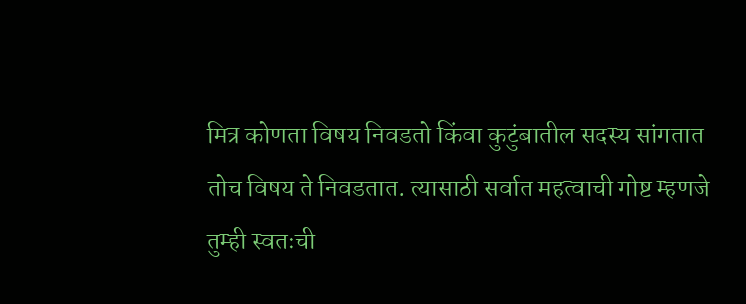मित्र कोणता विषय निवडतो किंवा कुटुंबातील सदस्य सांगतात तोच विषय ते निवडतात. त्यासाठी सर्वात महत्वाची गोष्ट म्हणजे तुम्ही स्वतःची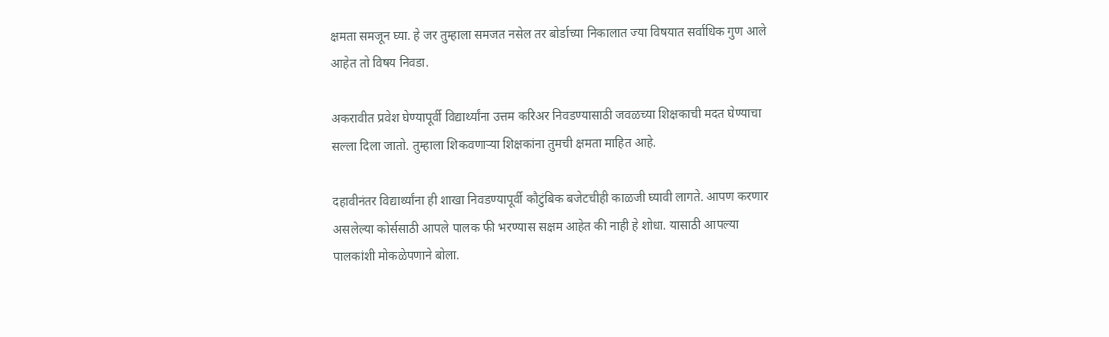क्षमता समजून घ्या. हे जर तुम्हाला समजत नसेल तर बोर्डाच्या निकालात ज्या विषयात सर्वाधिक गुण आले आहेत तो विषय निवडा.

अकरावीत प्रवेश घेण्यापूर्वी विद्यार्थ्यांना उत्तम करिअर निवडण्यासाठी जवळच्या शिक्षकाची मदत घेण्याचा सल्ला दिला जातो. तुम्हाला शिकवणाऱ्या शिक्षकांना तुमची क्षमता माहित आहे.

दहावीनंतर विद्यार्थ्यांना ही शाखा निवडण्यापूर्वी कौटुंबिक बजेटचीही काळजी घ्यावी लागते. आपण करणार असलेल्या कोर्ससाठी आपले पालक फी भरण्यास सक्षम आहेत की नाही हे शोधा. यासाठी आपल्या पालकांशी मोकळेपणाने बोला.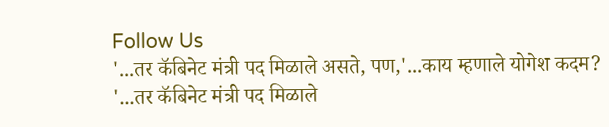Follow Us
'...तर कॅबिनेट मंत्री पद मिळाले असते, पण,'...काय म्हणाले योगेश कदम?
'...तर कॅबिनेट मंत्री पद मिळाले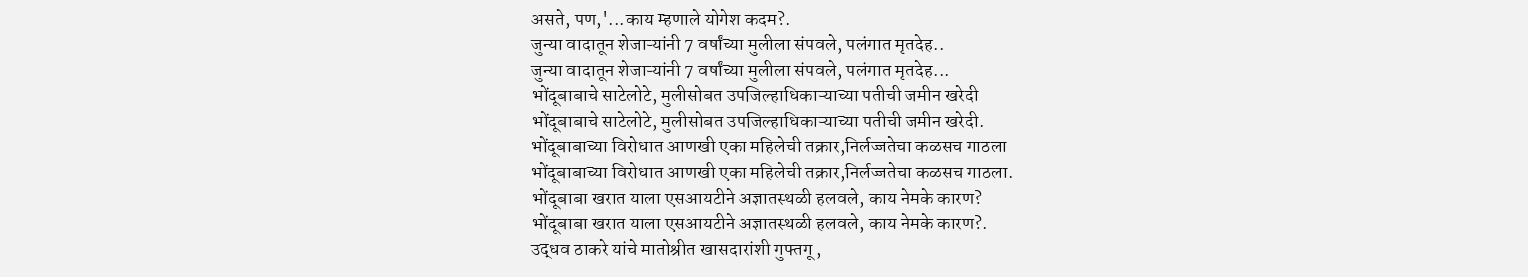असते, पण,'...काय म्हणाले योगेश कदम?.
जुन्या वादातून शेजाऱ्यांनी 7 वर्षांच्या मुलीला संपवले, पलंगात मृतदेह..
जुन्या वादातून शेजाऱ्यांनी 7 वर्षांच्या मुलीला संपवले, पलंगात मृतदेह...
भोंदूबाबाचे साटेलोटे, मुलीसोबत उपजिल्हाधिकाऱ्याच्या पतीची जमीन खरेदी
भोंदूबाबाचे साटेलोटे, मुलीसोबत उपजिल्हाधिकाऱ्याच्या पतीची जमीन खरेदी.
भोंदूबाबाच्या विरोधात आणखी एका महिलेची तक्रार,निर्लज्जतेचा कळसच गाठला
भोंदूबाबाच्या विरोधात आणखी एका महिलेची तक्रार,निर्लज्जतेचा कळसच गाठला.
भोंदूबाबा खरात याला एसआयटीने अज्ञातस्थळी हलवले, काय नेमके कारण?
भोंदूबाबा खरात याला एसआयटीने अज्ञातस्थळी हलवले, काय नेमके कारण?.
उद्धव ठाकरे यांचे मातोश्रीत खासदारांशी गुफ्तगू ,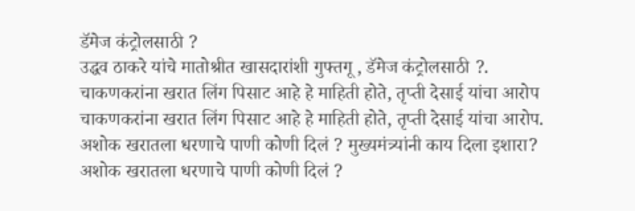डॅमेज कंट्रोलसाठी ?
उद्धव ठाकरे यांचे मातोश्रीत खासदारांशी गुफ्तगू , डॅमेज कंट्रोलसाठी ?.
चाकणकरांना खरात लिंग पिसाट आहे हे माहिती होते, तृप्ती देसाई यांचा आरोप
चाकणकरांना खरात लिंग पिसाट आहे हे माहिती होते, तृप्ती देसाई यांचा आरोप.
अशोक खरातला धरणाचे पाणी कोणी दिलं ? मुख्यमंत्र्यांनी काय दिला इशारा?
अशोक खरातला धरणाचे पाणी कोणी दिलं ?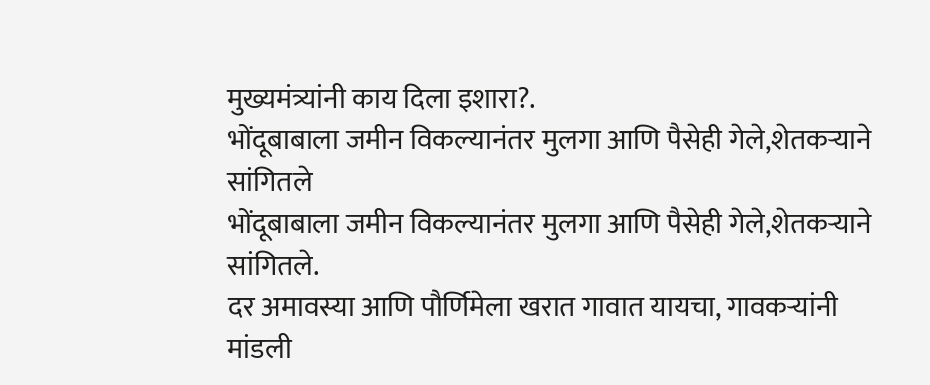मुख्यमंत्र्यांनी काय दिला इशारा?.
भोंदूबाबाला जमीन विकल्यानंतर मुलगा आणि पैसेही गेले,शेतकऱ्याने सांगितले
भोंदूबाबाला जमीन विकल्यानंतर मुलगा आणि पैसेही गेले,शेतकऱ्याने सांगितले.
दर अमावस्या आणि पौर्णिमेला खरात गावात यायचा, गावकऱ्यांनी मांडली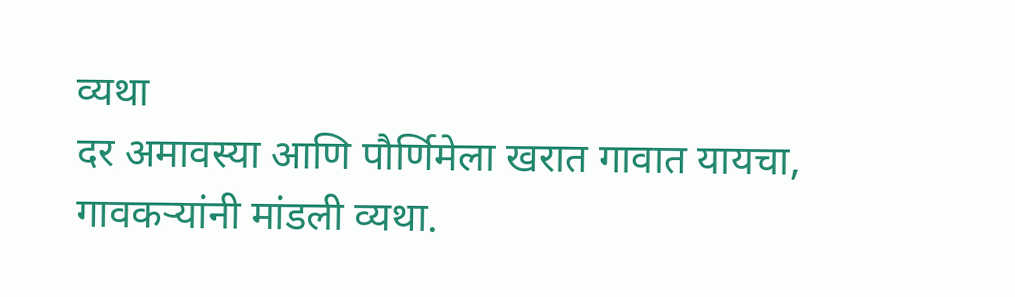व्यथा
दर अमावस्या आणि पौर्णिमेला खरात गावात यायचा, गावकऱ्यांनी मांडली व्यथा.